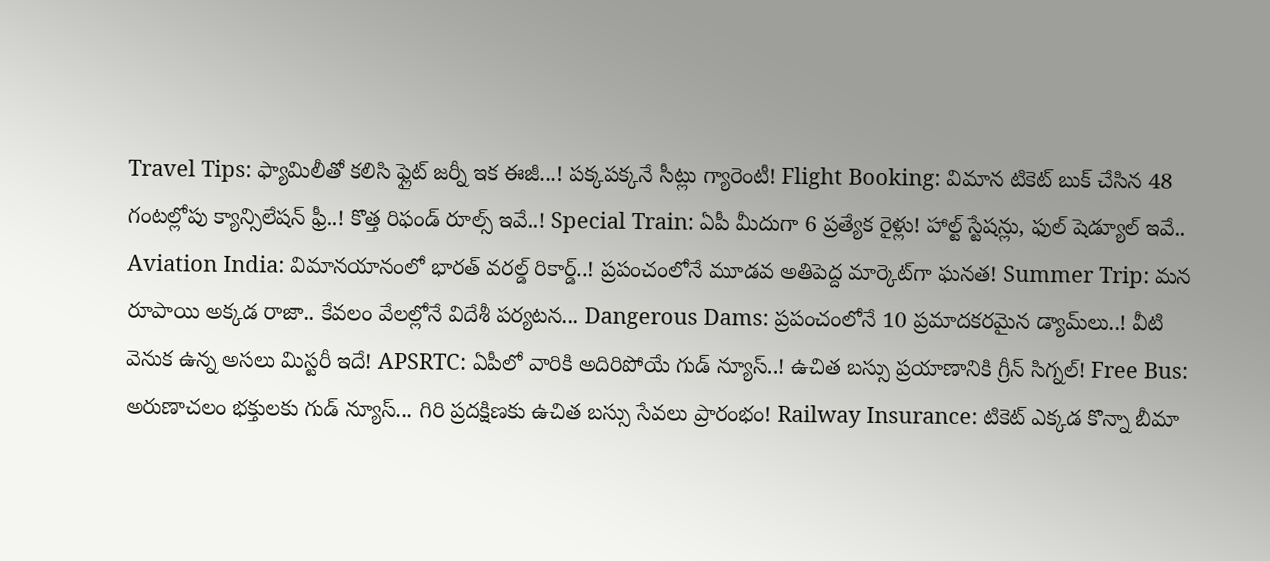Travel Tips: ఫ్యామిలీతో కలిసి ఫ్లైట్ జర్నీ ఇక ఈజీ...! పక్కపక్కనే సీట్లు గ్యారెంటీ! Flight Booking: విమాన టికెట్ బుక్ చేసిన 48 గంటల్లోపు క్యాన్సిలేషన్ ఫ్రీ..! కొత్త రిఫండ్ రూల్స్ ఇవే..! Special Train: ఏపీ మీదుగా 6 ప్రత్యేక రైళ్లు! హాల్ట్ స్టేషన్లు, ఫుల్ షెడ్యూల్ ఇవే.. Aviation India: విమానయానంలో భారత్ వరల్డ్ రికార్డ్..! ప్రపంచంలోనే మూడవ అతిపెద్ద మార్కెట్‌గా ఘనత! Summer Trip: మన రూపాయి అక్కడ రాజా.. కేవలం వేలల్లోనే విదేశీ పర్యటన... Dangerous Dams: ప్రపంచంలోనే 10 ప్రమాదకరమైన డ్యామ్‌లు..! వీటి వెనుక ఉన్న అసలు మిస్టరీ ఇదే! APSRTC: ఏపీలో వారికి అదిరిపోయే గుడ్ న్యూస్..! ఉచిత బస్సు ప్రయాణానికి గ్రీన్ సిగ్నల్! Free Bus: అరుణాచలం భక్తులకు గుడ్ న్యూస్... గిరి ప్రదక్షిణకు ఉచిత బస్సు సేవలు ప్రారంభం! Railway Insurance: టికెట్ ఎక్కడ కొన్నా బీమా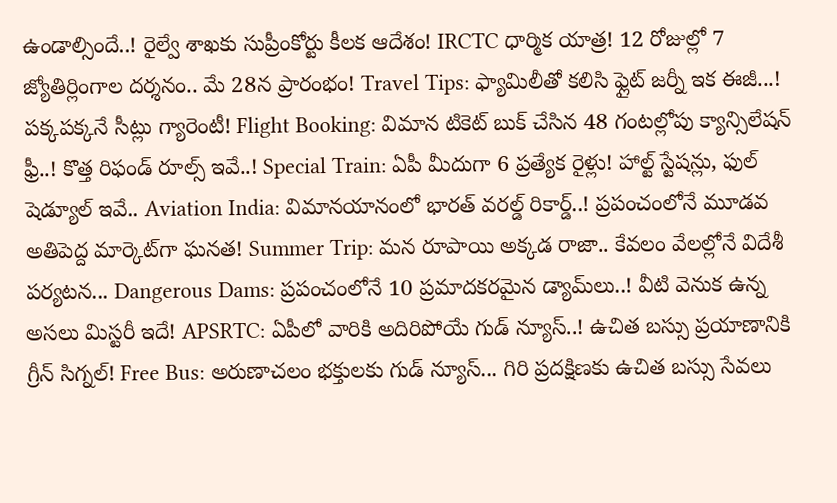ఉండాల్సిందే..! రైల్వే శాఖకు సుప్రీంకోర్టు కీలక ఆదేశం! IRCTC ధార్మిక యాత్ర! 12 రోజుల్లో 7 జ్యోతిర్లింగాల దర్శనం.. మే 28న ప్రారంభం! Travel Tips: ఫ్యామిలీతో కలిసి ఫ్లైట్ జర్నీ ఇక ఈజీ...! పక్కపక్కనే సీట్లు గ్యారెంటీ! Flight Booking: విమాన టికెట్ బుక్ చేసిన 48 గంటల్లోపు క్యాన్సిలేషన్ ఫ్రీ..! కొత్త రిఫండ్ రూల్స్ ఇవే..! Special Train: ఏపీ మీదుగా 6 ప్రత్యేక రైళ్లు! హాల్ట్ స్టేషన్లు, ఫుల్ షెడ్యూల్ ఇవే.. Aviation India: విమానయానంలో భారత్ వరల్డ్ రికార్డ్..! ప్రపంచంలోనే మూడవ అతిపెద్ద మార్కెట్‌గా ఘనత! Summer Trip: మన రూపాయి అక్కడ రాజా.. కేవలం వేలల్లోనే విదేశీ పర్యటన... Dangerous Dams: ప్రపంచంలోనే 10 ప్రమాదకరమైన డ్యామ్‌లు..! వీటి వెనుక ఉన్న అసలు మిస్టరీ ఇదే! APSRTC: ఏపీలో వారికి అదిరిపోయే గుడ్ న్యూస్..! ఉచిత బస్సు ప్రయాణానికి గ్రీన్ సిగ్నల్! Free Bus: అరుణాచలం భక్తులకు గుడ్ న్యూస్... గిరి ప్రదక్షిణకు ఉచిత బస్సు సేవలు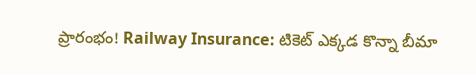ప్రారంభం! Railway Insurance: టికెట్ ఎక్కడ కొన్నా బీమా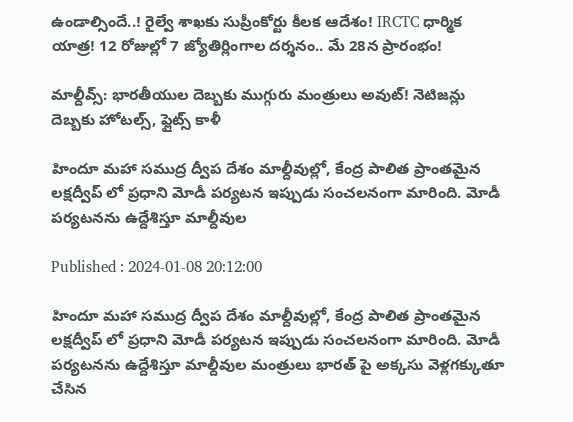ఉండాల్సిందే..! రైల్వే శాఖకు సుప్రీంకోర్టు కీలక ఆదేశం! IRCTC ధార్మిక యాత్ర! 12 రోజుల్లో 7 జ్యోతిర్లింగాల దర్శనం.. మే 28న ప్రారంభం!

మాల్దీవ్స్: భారతీయుల దెబ్బకు ముగ్గురు మంత్రులు అవుట్! నెటిజన్లు దెబ్బకు హోటల్స్, ఫ్లైట్స్ కాళీ

హిందూ మహా సముద్ర ద్వీప దేశం మాల్దీవుల్లో, కేంద్ర పాలిత ప్రాంతమైన లక్షద్వీప్ లో ప్రధాని మోడీ పర్యటన ఇప్పుడు సంచలనంగా మారింది. మోడీ పర్యటనను ఉద్దేశిస్తూ మాల్దీవుల

Published : 2024-01-08 20:12:00

హిందూ మహా సముద్ర ద్వీప దేశం మాల్దీవుల్లో, కేంద్ర పాలిత ప్రాంతమైన లక్షద్వీప్ లో ప్రధాని మోడీ పర్యటన ఇప్పుడు సంచలనంగా మారింది. మోడీ పర్యటనను ఉద్దేశిస్తూ మాల్దీవుల మంత్రులు భారత్ పై అక్కసు వెళ్లగక్కుతూ చేసిన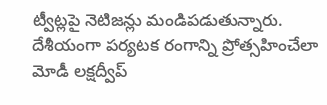ట్వీట్లపై నెటిజన్లు మండిపడుతున్నారు. దేశీయంగా పర్యటక రంగాన్ని ప్రోత్సహించేలా మోడీ లక్షద్వీప్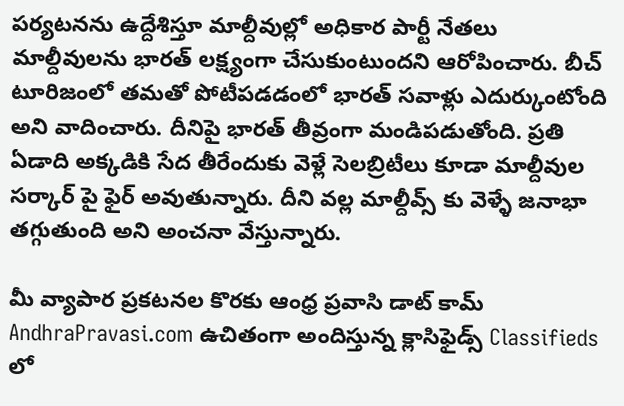పర్యటనను ఉద్దేశిస్తూ మాల్దీవుల్లో అధికార పార్టీ నేతలు మాల్దీవులను భారత్ లక్ష్యంగా చేసుకుంటుందని ఆరోపించారు. బీచ్ టూరిజంలో తమతో పోటీపడడంలో భారత్ సవాళ్లు ఎదుర్కుంటోంది అని వాదించారు. దీనిపై భారత్ తీవ్రంగా మండిపడుతోంది. ప్రతి ఏడాది అక్కడికి సేద తీరేందుకు వెళ్లే సెలబ్రిటీలు కూడా మాల్దీవుల సర్కార్ పై ఫైర్ అవుతున్నారు. దీని వల్ల మాల్దీవ్స్ కు వెళ్ళే జనాభా తగ్గుతుంది అని అంచనా వేస్తున్నారు.

మీ వ్యాపార ప్రకటనల కొరకు ఆంధ్ర ప్రవాసి డాట్ కామ్ AndhraPravasi.com ఉచితంగా అందిస్తున్న క్లాసిఫైడ్స్ Classifieds లో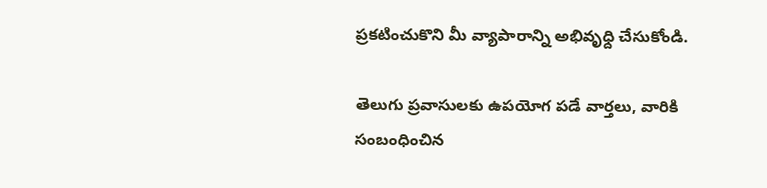ప్రకటించుకొని మీ వ్యాపారాన్ని అభివృధ్ది చేసుకోండి.

తెలుగు ప్రవాసులకు ఉపయోగ పడే వార్తలు, వారికి  సంబంధించిన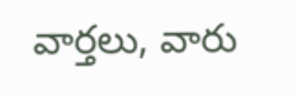వార్తలు, వారు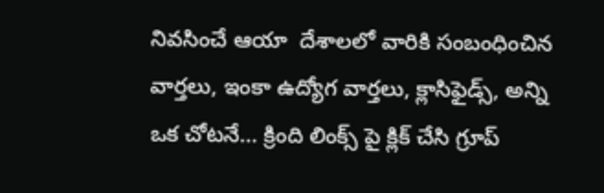నివసించే ఆయా  దేశాలలో వారికి సంబంధించిన వార్తలు, ఇంకా ఉద్యోగ వార్తలు, క్లాసిఫైడ్స్, అన్ని ఒక చోటనే... క్రింది లింక్స్ పై క్లిక్ చేసి గ్రూప్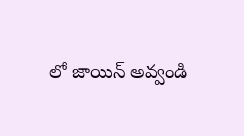లో జాయిన్ అవ్వండి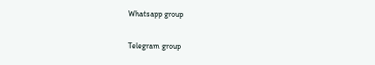Whatsapp group

Telegram group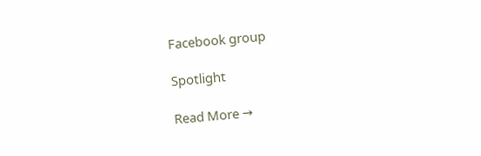Facebook group

Spotlight

Read More →